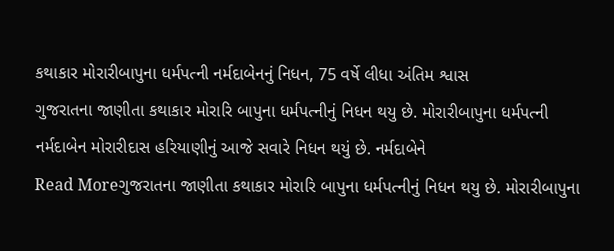કથાકાર મોરારીબાપુના ધર્મપત્ની નર્મદાબેનનું નિધન, 75 વર્ષે લીધા અંતિમ શ્વાસ
ગુજરાતના જાણીતા કથાકાર મોરારિ બાપુના ધર્મપત્નીનું નિધન થયુ છે. મોરારીબાપુના ધર્મપત્ની નર્મદાબેન મોરારીદાસ હરિયાણીનું આજે સવારે નિધન થયું છે. નર્મદાબેને
Read Moreગુજરાતના જાણીતા કથાકાર મોરારિ બાપુના ધર્મપત્નીનું નિધન થયુ છે. મોરારીબાપુના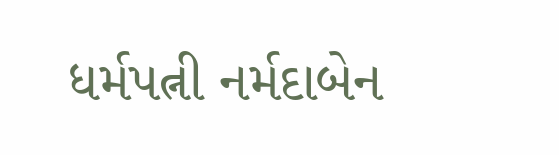ધર્મપત્ની નર્મદાબેન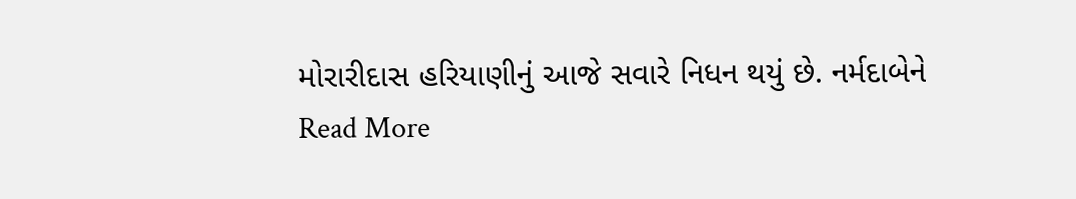મોરારીદાસ હરિયાણીનું આજે સવારે નિધન થયું છે. નર્મદાબેને
Read More